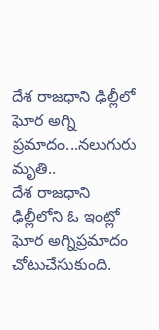దేశ రాజధాని ఢిల్లీలో ఘోర అగ్ని ప్రమాదం...నలుగురు మృతి..
దేశ రాజధాని ఢిల్లీలోని ఓ ఇంట్లో ఘోర అగ్నిప్రమాదం చోటుచేసుకుంది.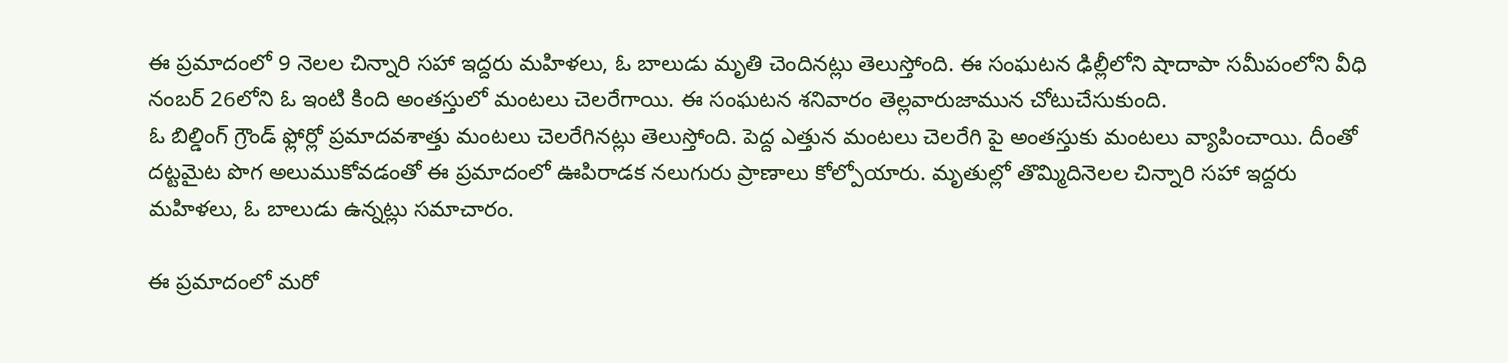ఈ ప్రమాదంలో 9 నెలల చిన్నారి సహా ఇద్దరు మహిళలు, ఓ బాలుడు మృతి చెందినట్లు తెలుస్తోంది. ఈ సంఘటన ఢిల్లీలోని షాదాపా సమీపంలోని వీధి నంబర్ 26లోని ఓ ఇంటి కింది అంతస్తులో మంటలు చెలరేగాయి. ఈ సంఘటన శనివారం తెల్లవారుజామున చోటుచేసుకుంది.
ఓ బిల్డింగ్ గ్రౌండ్ ఫ్లోర్లో ప్రమాదవశాత్తు మంటలు చెలరేగినట్లు తెలుస్తోంది. పెద్ద ఎత్తున మంటలు చెలరేగి పై అంతస్తుకు మంటలు వ్యాపించాయి. దీంతో దట్టమైట పొగ అలుముకోవడంతో ఈ ప్రమాదంలో ఊపిరాడక నలుగురు ప్రాణాలు కోల్పోయారు. మృతుల్లో తొమ్మిదినెలల చిన్నారి సహా ఇద్దరు మహిళలు, ఓ బాలుడు ఉన్నట్లు సమాచారం.

ఈ ప్రమాదంలో మరో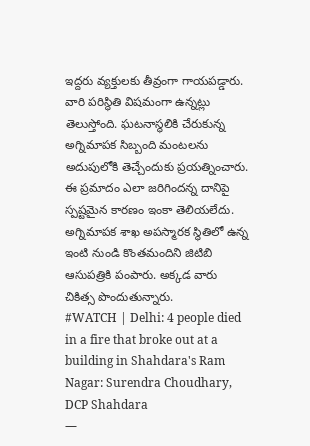ఇద్దరు వ్యక్తులకు తీవ్రంగా గాయపడ్డారు. వారి పరిస్థితి విషమంగా ఉన్నట్లు తెలుస్తోంది. ఘటనాస్థలికి చేరుకున్న అగ్నిమాపక సిబ్బంది మంటలను అదుపులోకి తెచ్చేందుకు ప్రయత్నించారు. ఈ ప్రమాదం ఎలా జరిగిందన్న దానిపై స్పష్టమైన కారణం ఇంకా తెలియలేదు. అగ్నిమాపక శాఖ అపస్మారక స్థితిలో ఉన్న ఇంటి నుండి కొంతమందిని జిటిబి ఆసుపత్రికి పంపారు. అక్కడ వారు చికిత్స పొందుతున్నారు.
#WATCH | Delhi: 4 people died in a fire that broke out at a building in Shahdara's Ram Nagar: Surendra Choudhary, DCP Shahdara
—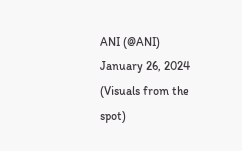ANI (@ANI) January 26, 2024
(Visuals from the spot)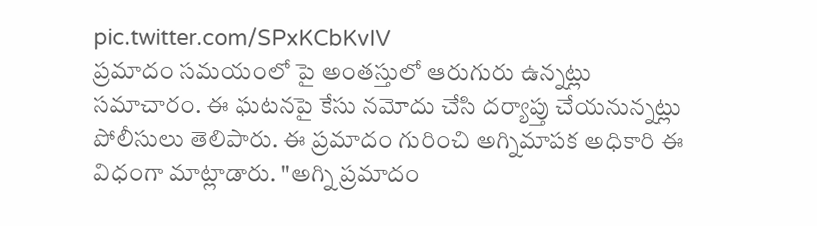pic.twitter.com/SPxKCbKvIV
ప్రమాదం సమయంలో పై అంతస్తులో ఆరుగురు ఉన్నట్లు సమాచారం. ఈ ఘటనపై కేసు నమోదు చేసి దర్యాప్తు చేయనున్నట్లు పోలీసులు తెలిపారు. ఈ ప్రమాదం గురించి అగ్నిమాపక అధికారి ఈ విధంగా మాట్లాడారు. "అగ్ని ప్రమాదం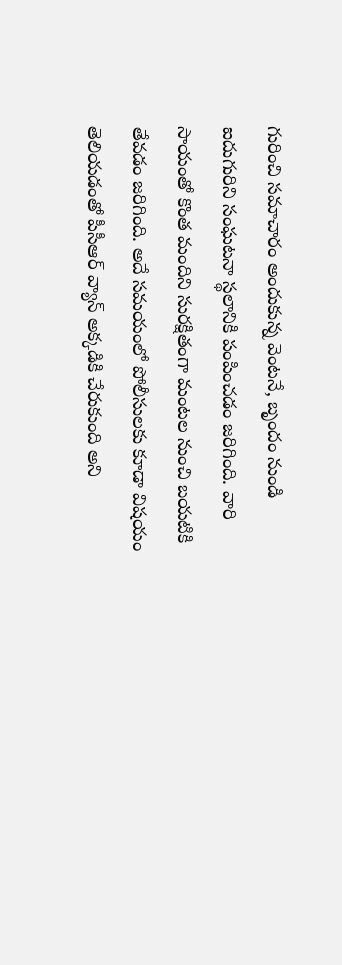గురించి సమాచారం అందుకున్న వెంటనే, బృందం నుండి ఐదుగురిని సంఘటనా స్థలానికి పంపించడం జరిగింది. వారి సాయంతో కొంత మందిని సురక్షితంగా మంటల నుంచి బయటికి తేవడం జరిగింది. అదే సమయంలో పోలీసులకు కూడా విషయం తెలియడంతో పీసీఆర్ వ్యాన్ అక్కడికి చేరుకుంది అని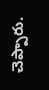చెప్పారు.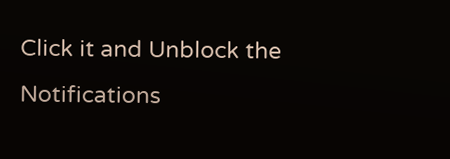Click it and Unblock the Notifications